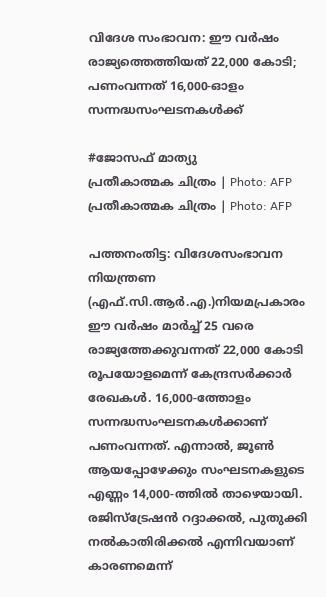വിദേശ സംഭാവന: ഈ വർഷം രാജ്യത്തെത്തിയത് 22,000 കോടി; പണംവന്നത് 16,000-ഓളം സന്നദ്ധസംഘടനകൾക്ക്

#ജോസഫ് മാത്യു
പ്രതീകാത്മക ചിത്രം | Photo: AFP
പ്രതീകാത്മക ചിത്രം | Photo: AFP

പത്തനംതിട്ട: വിദേശസംഭാവന നിയന്ത്രണ (എഫ്.സി.ആർ.എ.)നിയമപ്രകാരം ഈ വർഷം മാർച്ച് 25 വരെ രാജ്യത്തേക്കുവന്നത് 22,000 കോടി രൂപയോളമെന്ന് കേന്ദ്രസർക്കാർ രേഖകൾ. 16,000-ത്തോളം സന്നദ്ധസംഘടനകൾക്കാണ് പണംവന്നത്. എന്നാൽ, ജൂൺ ആയപ്പോഴേക്കും സംഘടനകളുടെ എണ്ണം 14,000-ത്തിൽ താഴെയായി. രജിസ്‌ട്രേഷൻ റദ്ദാക്കൽ, പുതുക്കി നൽകാതിരിക്കൽ എന്നിവയാണ് കാരണമെന്ന്‌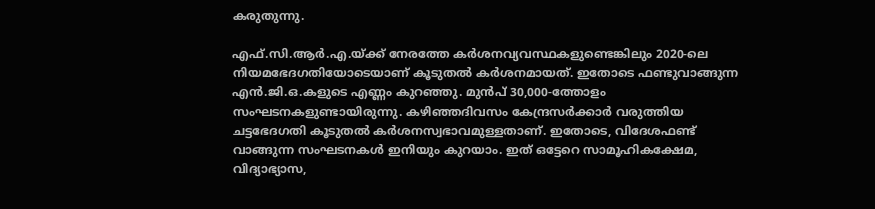കരുതുന്നു.

എഫ്.സി.ആർ.എ.യ്ക്ക് നേരത്തേ കർശനവ്യവസ്ഥകളുണ്ടെങ്കിലും 2020-ലെ നിയമഭേദഗതിയോടെയാണ് കൂടുതൽ കർശനമായത്. ഇതോടെ ഫണ്ടുവാങ്ങുന്ന എൻ.ജി.ഒ.കളുടെ എണ്ണം കുറഞ്ഞു. മുൻപ്‌ 30,000-ത്തോളം സംഘടനകളുണ്ടായിരുന്നു. കഴിഞ്ഞദിവസം കേന്ദ്രസർക്കാർ വരുത്തിയ ചട്ടഭേദഗതി കൂടുതൽ കർശനസ്വഭാവമുള്ളതാണ്. ഇതോടെ, വിദേശഫണ്ട് വാങ്ങുന്ന സംഘടനകൾ ഇനിയും കുറയാം. ഇത് ഒട്ടേറെ സാമൂഹികക്ഷേമ, വിദ്യാഭ്യാസ,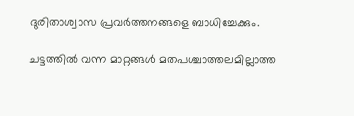ദുരിതാശ്വാസ പ്രവർത്തനങ്ങളെ ബാധിച്ചേക്കും.

ചട്ടത്തിൽ വന്ന മാറ്റങ്ങൾ മതപശ്ചാത്തലമില്ലാത്ത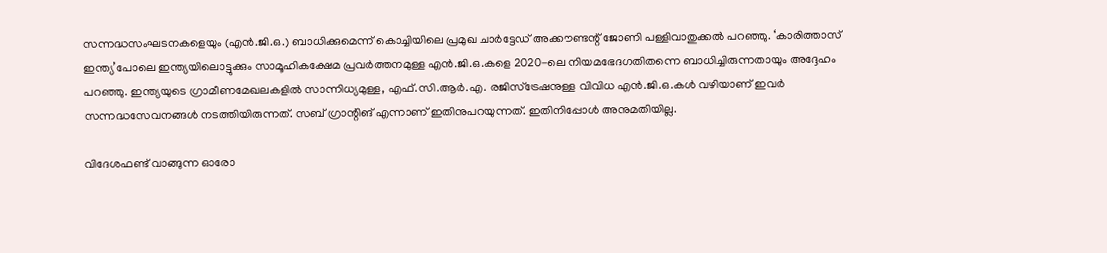സന്നദ്ധസംഘടനകളെയും (എൻ.ജി.ഒ.) ബാധിക്കുമെന്ന് കൊച്ചിയിലെ പ്രമുഖ ചാർട്ടേഡ് അക്കൗണ്ടന്റ് ജോണി പള്ളിവാതുക്കൽ പറഞ്ഞു. ‘കാരിത്താസ് ഇന്ത്യ’പോലെ ഇന്ത്യയിലൊട്ടുക്കും സാമൂഹികക്ഷേമ പ്രവർത്തനമുള്ള എൻ.ജി.ഒ.കളെ 2020-ലെ നിയമഭേദഗതിതന്നെ ബാധിച്ചിരുന്നതായും അദ്ദേഹം പറഞ്ഞു. ഇന്ത്യയുടെ ഗ്രാമീണമേഖലകളിൽ സാന്നിധ്യമുള്ള, എഫ്.സി.ആർ.എ. രജിസ്‌ട്രേഷനുള്ള വിവിധ എൻ.ജി.ഒ.കൾ വഴിയാണ് ഇവർ സന്നദ്ധസേവനങ്ങൾ നടത്തിയിരുന്നത്. സബ് ഗ്രാന്റിങ് എന്നാണ്‌ ഇതിനുപറയുന്നത്. ഇതിനിപ്പോൾ അനുമതിയില്ല.

വിദേശഫണ്ട്‌ വാങ്ങുന്ന ഓരോ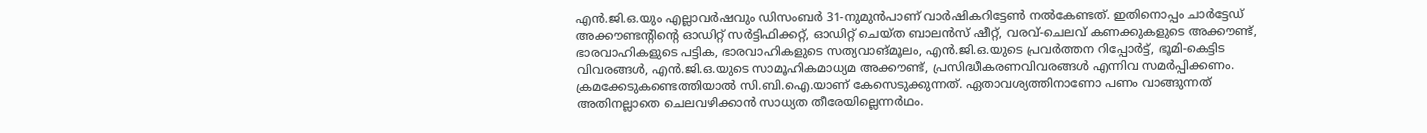എൻ.ജി.ഒ.യും എല്ലാവർഷവും ഡിസംബർ 31-നുമുൻപാണ് വാർഷികറിട്ടേൺ നൽകേണ്ടത്. ഇതിനൊപ്പം ചാർട്ടേഡ് അക്കൗണ്ടന്റിന്റെ ഓഡിറ്റ് സർട്ടിഫിക്കറ്റ്, ഓഡിറ്റ് ചെയ്ത ബാലൻസ് ഷീറ്റ്, വരവ്‌-ചെലവ്‌ കണക്കുകളുടെ അക്കൗണ്ട്, ഭാരവാഹികളുടെ പട്ടിക, ഭാരവാഹികളുടെ സത്യവാങ്മൂലം, എൻ.ജി.ഒ.യുടെ പ്രവർത്തന റിപ്പോർട്ട്, ഭൂമി-കെട്ടിട വിവരങ്ങൾ, എൻ.ജി.ഒ.യുടെ സാമൂഹികമാധ്യമ അക്കൗണ്ട്, പ്രസിദ്ധീകരണവിവരങ്ങൾ എന്നിവ സമർപ്പിക്കണം. ക്രമക്കേടുകണ്ടെത്തിയാൽ സി.ബി.ഐ.യാണ് കേസെടുക്കുന്നത്. ഏതാവശ്യത്തിനാണോ പണം വാങ്ങുന്നത് അതിനല്ലാതെ ചെലവഴിക്കാൻ സാധ്യത തീരേയില്ലെന്നർഥം.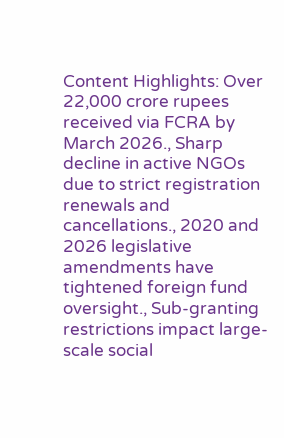Content Highlights: Over 22,000 crore rupees received via FCRA by March 2026., Sharp decline in active NGOs due to strict registration renewals and cancellations., 2020 and 2026 legislative amendments have tightened foreign fund oversight., Sub-granting restrictions impact large-scale social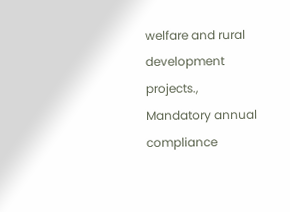welfare and rural development projects., Mandatory annual compliance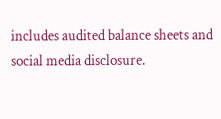includes audited balance sheets and social media disclosure.